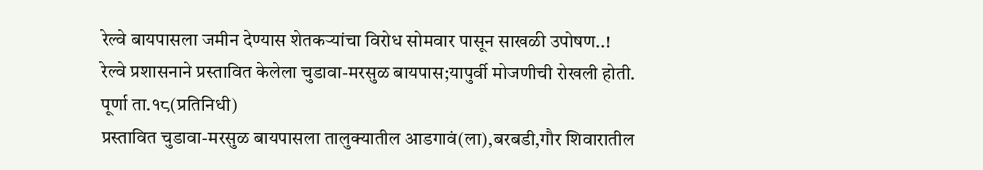रेल्वे बायपासला जमीन देण्यास शेतकऱ्यांचा विरोध सोमवार पासून साखळी उपोषण..!
रेल्वे प्रशासनाने प्रस्तावित केलेला चुडावा-मरसुळ बायपास;यापुर्वी मोजणीची रोखली होती.
पूर्णा ता.१८(प्रतिनिधी)
प्रस्तावित चुडावा-मरसुळ बायपासला तालुक्यातील आडगावं(ला),बरबडी,गौर शिवारातील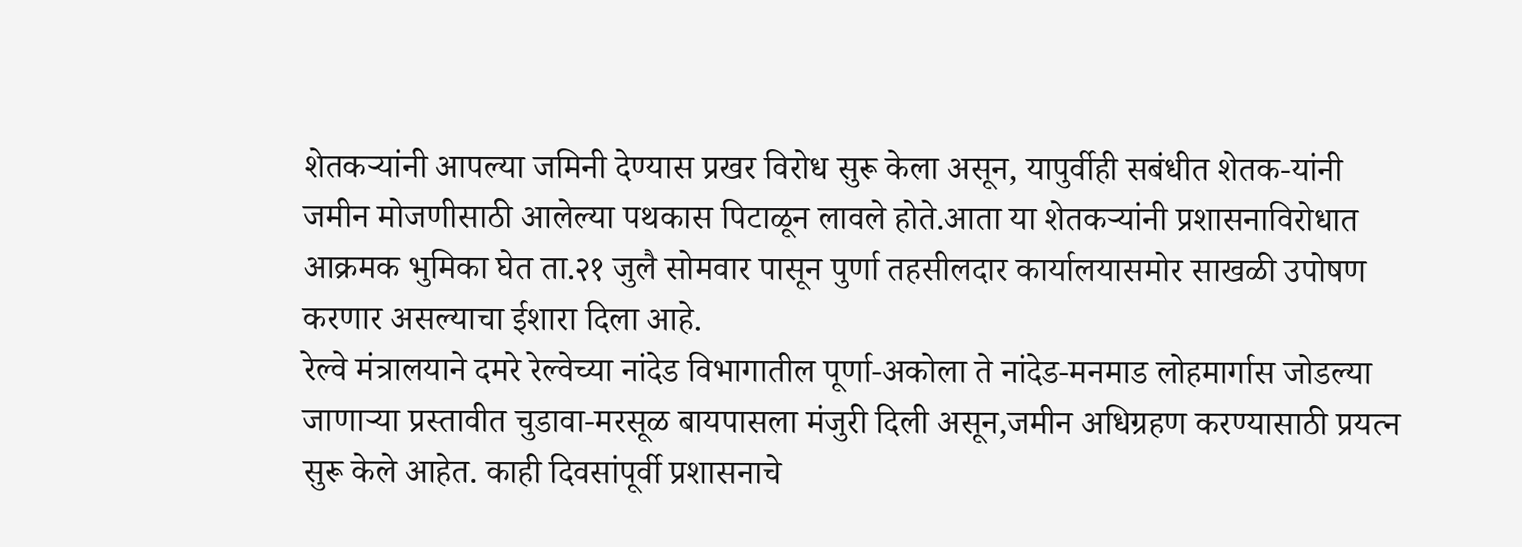शेतकऱ्यांनी आपल्या जमिनी देण्यास प्रखर विरोध सुरू केला असून, यापुर्वीही सबंधीत शेतक-यांनी जमीन मोजणीसाठी आलेल्या पथकास पिटाळून लावले होते.आता या शेतकऱ्यांनी प्रशासनाविरोधात आक्रमक भुमिका घेत ता.२१ जुलै सोमवार पासून पुर्णा तहसीलदार कार्यालयासमोर साखळी उपोषण करणार असल्याचा ईशारा दिला आहे.
रेल्वे मंत्रालयाने दमरे रेल्वेच्या नांदेड विभागातील पूर्णा-अकोला ते नांदेड-मनमाड लोहमार्गास जोडल्या जाणाऱ्या प्रस्तावीत चुडावा-मरसूळ बायपासला मंजुरी दिली असून,जमीन अधिग्रहण करण्यासाठी प्रयत्न सुरू केले आहेत. काही दिवसांपूर्वी प्रशासनाचे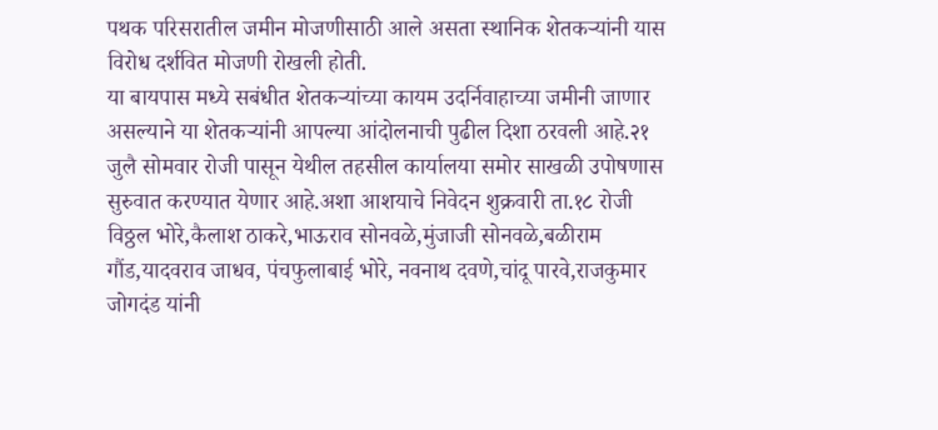पथक परिसरातील जमीन मोजणीसाठी आले असता स्थानिक शेतकऱ्यांनी यास विरोध दर्शवित मोजणी रोखली होती.
या बायपास मध्ये सबंधीत शेतकऱ्यांच्या कायम उदर्निवाहाच्या जमीनी जाणार असल्याने या शेतकऱ्यांनी आपल्या आंदोलनाची पुढील दिशा ठरवली आहे.२१ जुलै सोमवार रोजी पासून येथील तहसील कार्यालया समोर साखळी उपोषणास सुरुवात करण्यात येणार आहे.अशा आशयाचे निवेदन शुक्रवारी ता.१८ रोजी विठ्ठल भोरे,कैलाश ठाकरे,भाऊराव सोनवळे,मुंजाजी सोनवळे,बळीराम गौंड,यादवराव जाधव, पंचफुलाबाई भोरे, नवनाथ दवणे,चांदू पारवे,राजकुमार जोगदंड यांनी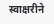स्वाक्षरीने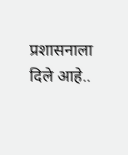प्रशासनाला दिले आहे..